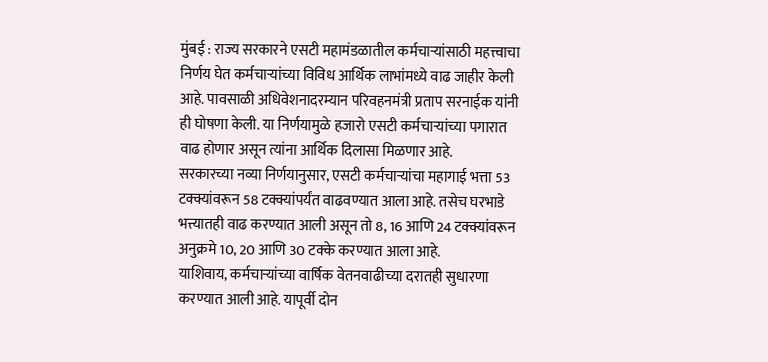मुंबई : राज्य सरकारने एसटी महामंडळातील कर्मचाऱ्यांसाठी महत्त्वाचा निर्णय घेत कर्मचाऱ्यांच्या विविध आर्थिक लाभांमध्ये वाढ जाहीर केली आहे. पावसाळी अधिवेशनादरम्यान परिवहनमंत्री प्रताप सरनाईक यांनी ही घोषणा केली. या निर्णयामुळे हजारो एसटी कर्मचाऱ्यांच्या पगारात वाढ होणार असून त्यांना आर्थिक दिलासा मिळणार आहे.
सरकारच्या नव्या निर्णयानुसार, एसटी कर्मचाऱ्यांचा महागाई भत्ता 53 टक्क्यांवरून 58 टक्क्यांपर्यंत वाढवण्यात आला आहे. तसेच घरभाडे भत्त्यातही वाढ करण्यात आली असून तो 8, 16 आणि 24 टक्क्यांवरून अनुक्रमे 10, 20 आणि 30 टक्के करण्यात आला आहे.
याशिवाय, कर्मचाऱ्यांच्या वार्षिक वेतनवाढीच्या दरातही सुधारणा करण्यात आली आहे. यापूर्वी दोन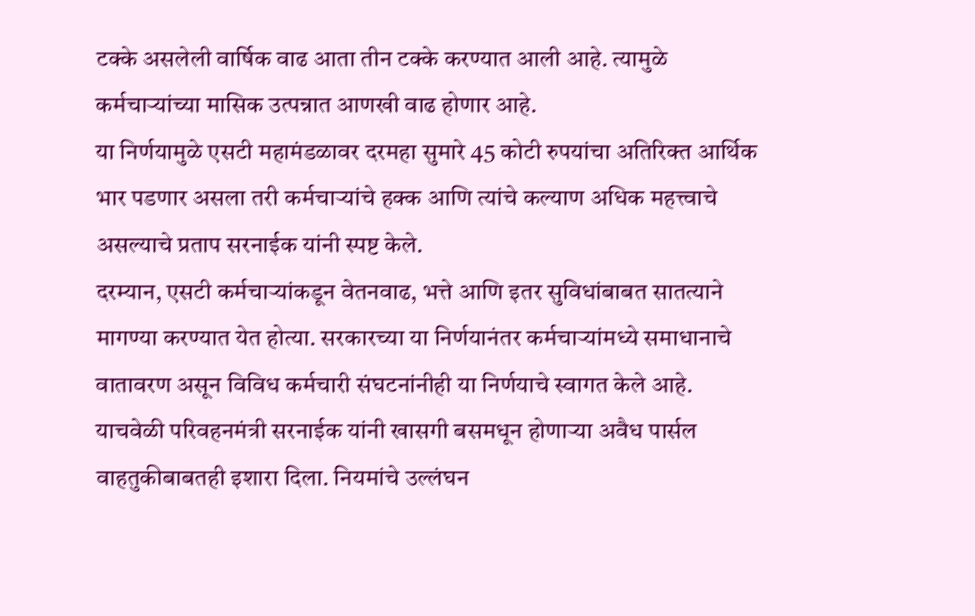टक्के असलेली वार्षिक वाढ आता तीन टक्के करण्यात आली आहे. त्यामुळे कर्मचाऱ्यांच्या मासिक उत्पन्नात आणखी वाढ होणार आहे.
या निर्णयामुळे एसटी महामंडळावर दरमहा सुमारे 45 कोटी रुपयांचा अतिरिक्त आर्थिक भार पडणार असला तरी कर्मचाऱ्यांचे हक्क आणि त्यांचे कल्याण अधिक महत्त्वाचे असल्याचे प्रताप सरनाईक यांनी स्पष्ट केले.
दरम्यान, एसटी कर्मचाऱ्यांकडून वेतनवाढ, भत्ते आणि इतर सुविधांबाबत सातत्याने मागण्या करण्यात येत होत्या. सरकारच्या या निर्णयानंतर कर्मचाऱ्यांमध्ये समाधानाचे वातावरण असून विविध कर्मचारी संघटनांनीही या निर्णयाचे स्वागत केले आहे.
याचवेळी परिवहनमंत्री सरनाईक यांनी खासगी बसमधून होणाऱ्या अवैध पार्सल वाहतुकीबाबतही इशारा दिला. नियमांचे उल्लंघन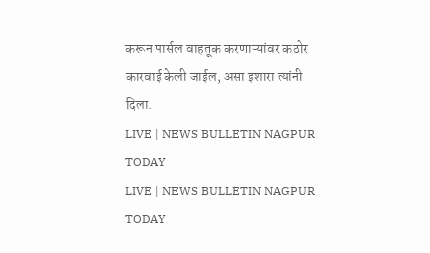करून पार्सल वाहतूक करणाऱ्यांवर कठोर कारवाई केली जाईल, असा इशारा त्यांनी दिला.
LIVE | NEWS BULLETIN NAGPUR TODAY
LIVE | NEWS BULLETIN NAGPUR TODAY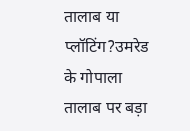तालाब या प्लॉटिंग?उमरेड के गोपाला तालाब पर बड़ा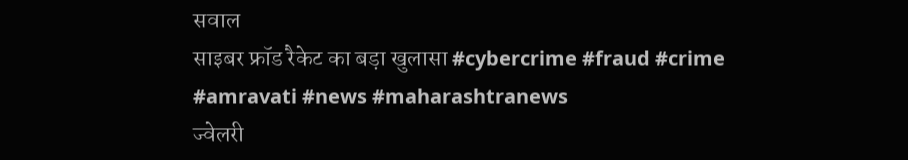सवाल
साइबर फ्रॉड रैकेट का बड़ा खुलासा #cybercrime #fraud #crime #amravati #news #maharashtranews
ज्वेलरी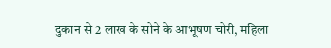दुकान से 2 लाख के सोने के आभूषण चोरी, महिला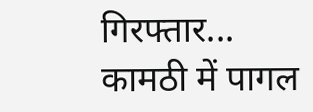गिरफ्तार...
कामठी में पागल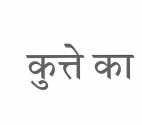कुत्ते का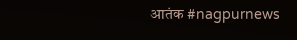आतंक #nagpurnews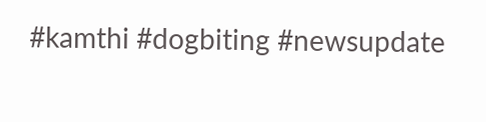#kamthi #dogbiting #newsupdate